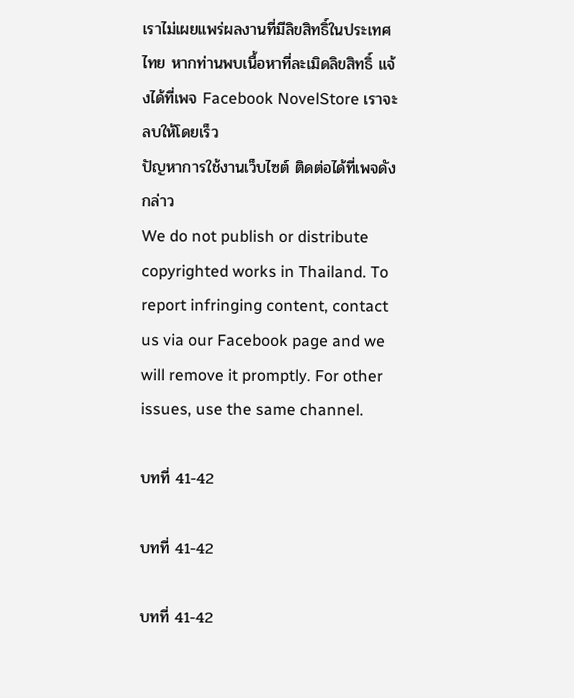เราไม่เผยแพร่ผลงานที่มีลิขสิทธิ์ในประเทศไทย หากท่านพบเนื้อหาที่ละเมิดลิขสิทธิ์ แจ้งได้ที่เพจ Facebook NovelStore เราจะลบให้โดยเร็ว
ปัญหาการใช้งานเว็บไซต์ ติดต่อได้ที่เพจดังกล่าว
We do not publish or distribute copyrighted works in Thailand. To report infringing content, contact us via our Facebook page and we will remove it promptly. For other issues, use the same channel.

บทที่ 41-42

บทที่ 41-42

บทที่ 41-42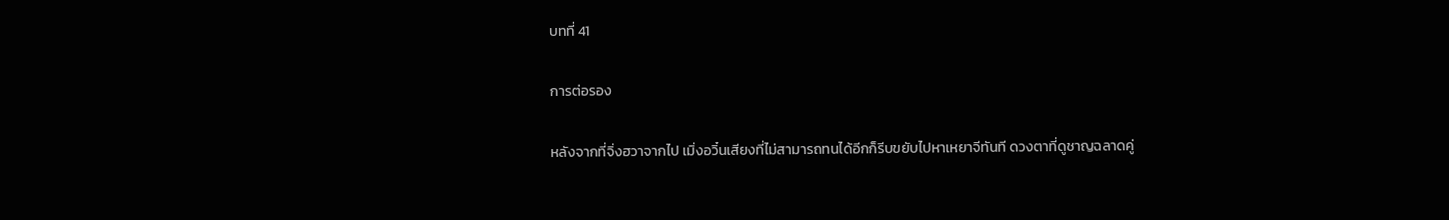บทที่ 41

การต่อรอง

หลังจากที่จิ่งฮวาจากไป เมิ่งอวิ๋นเสียงที่ไม่สามารถทนได้อีกก็รีบขยับไปหาเหยาจีทันที ดวงตาที่ดูชาญฉลาดคู่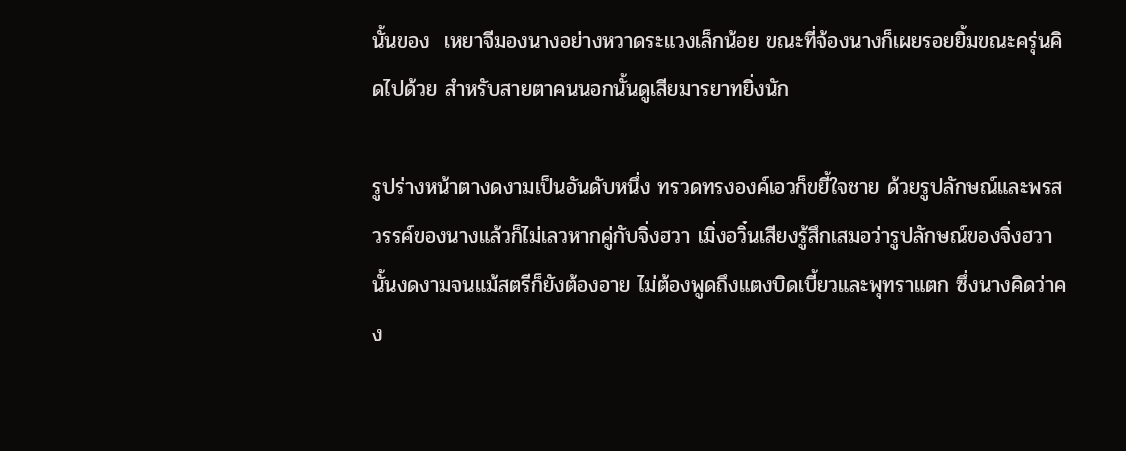นั้นของ  เหยาจีมองนางอย่างหวาดระแวงเล็กน้อย ขณะที่จ้องนางก็เผยรอยยิ้มขณะครุ่นคิดไปด้วย สำหรับสายตาคนนอกนั้นดูเสียมารยาทยิ่งนัก

รูปร่างหน้าตางดงามเป็นอันดับหนึ่ง ทรวดทรงองค์เอวก็ขยี้ใจชาย ด้วยรูปลักษณ์และพรสวรรค์ของนางแล้วก็ไม่เลวหากคู่กับจิ่งฮวา เมิ่งอวิ๋นเสียงรู้สึกเสมอว่ารูปลักษณ์ของจิ่งฮวานั้นงดงามจนแม้สตรีก็ยังต้องอาย ไม่ต้องพูดถึงแตงบิดเบี้ยวและพุทราแตก ซึ่งนางคิดว่าคง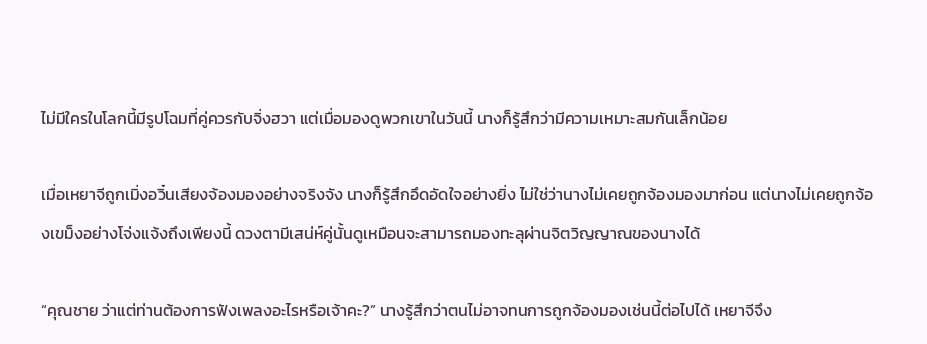ไม่มีใครในโลกนี้มีรูปโฉมที่คู่ควรกับจิ่งฮวา แต่เมื่อมองดูพวกเขาในวันนี้ นางก็รู้สึกว่ามีความเหมาะสมกันเล็กน้อย

เมื่อเหยาจีถูกเมิ่งอวิ๋นเสียงจ้องมองอย่างจริงจัง นางก็รู้สึกอึดอัดใจอย่างยิ่ง ไม่ใช่ว่านางไม่เคยถูกจ้องมองมาก่อน แต่นางไม่เคยถูกจ้องเขม็งอย่างโจ่งแจ้งถึงเพียงนี้ ดวงตามีเสน่ห์คู่นั้นดูเหมือนจะสามารถมองทะลุผ่านจิตวิญญาณของนางได้

“คุณชาย ว่าแต่ท่านต้องการฟังเพลงอะไรหรือเจ้าคะ?” นางรู้สึกว่าตนไม่อาจทนการถูกจ้องมองเช่นนี้ต่อไปได้ เหยาจีจึง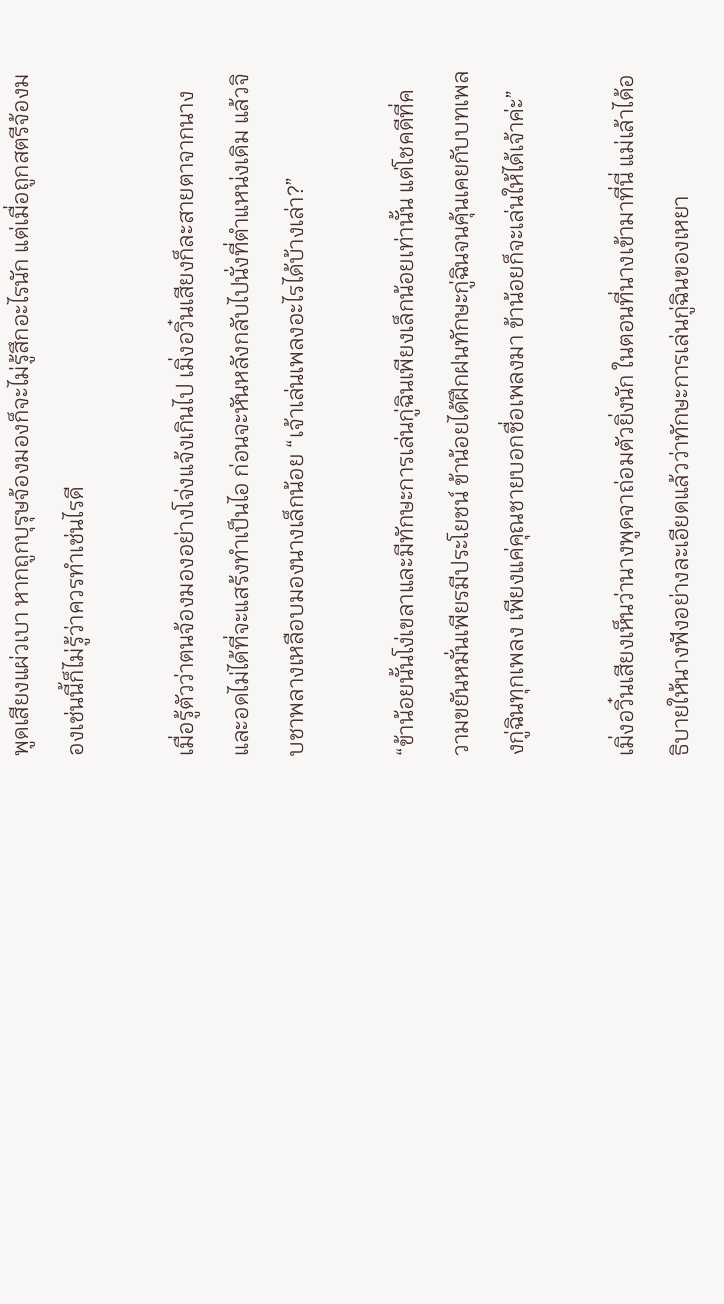พูดเสียงแผ่วเบา หากถูกบุรุษจ้องมองก็จะไม่รู้สึกอะไรนัก แต่เมื่อถูกสตรีจ้องมองเช่นนี้ก็ไม่รู้ว่าควรทำเช่นไรดี

เมื่อรู้ตัวว่าตนจ้องมองอย่างโจ่งแจ้งเกินไป เมิ่งอวิ๋นเสียงก็ละสายตาจากนางและอดไม่ได้ที่จะแสร้งทำเป็นไอ ก่อนจะหันหลังกลับไปนั่งที่ตำแหน่งเดิม แล้วจิบชาพลางเหลือบมองนางเล็กน้อย “เจ้าเล่นเพลงอะไรได้บ้างเล่า?”

“ข้าน้อยนั้นโง่เขลาและมีทักษะการเล่นกู่ฉินเพียงเล็กน้อยเท่านั้น แต่โชคดีที่ความขยันหมั่นเพียรมีประโยชน์ ข้าน้อยได้ฝึกฝนทักษะกู่ฉินจนคุ้นเคยกับบทเพลงกู่ฉินทุกเพลง เพียงแค่คุณชายบอกชื่อเพลงมา ข้าน้อยก็จะเล่นให้ได้เจ้าค่ะ”

เมิ่งอวิ๋นเสียงเห็นว่านางพูดจาถ่อมตัวยิ่งนัก ในตอนที่นางเข้ามาที่นี่ แม่เล้าได้อธิบายให้นางฟังอย่างละเอียดแล้วว่าทักษะการเล่นกู่ฉินของเหยา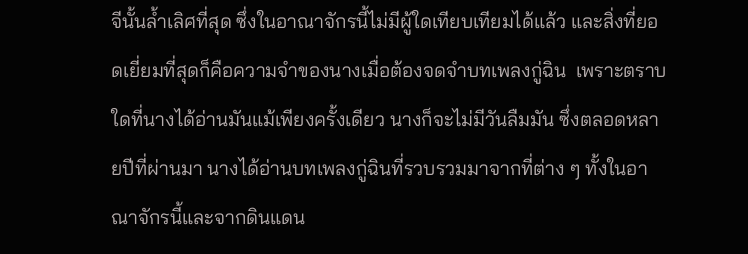จีนั้นล้ำเลิศที่สุด ซึ่งในอาณาจักรนี้ไม่มีผู้ใดเทียบเทียมได้แล้ว และสิ่งที่ยอดเยี่ยมที่สุดก็คือความจำของนางเมื่อต้องจดจำบทเพลงกู่ฉิน  เพราะตราบใดที่นางได้อ่านมันแม้เพียงครั้งเดียว นางก็จะไม่มีวันลืมมัน ซึ่งตลอดหลายปีที่ผ่านมา นางได้อ่านบทเพลงกู่ฉินที่รวบรวมมาจากที่ต่าง ๆ ทั้งในอาณาจักรนี้และจากดินแดน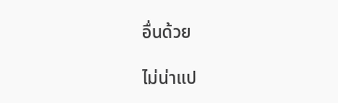อื่นด้วย

ไม่น่าแป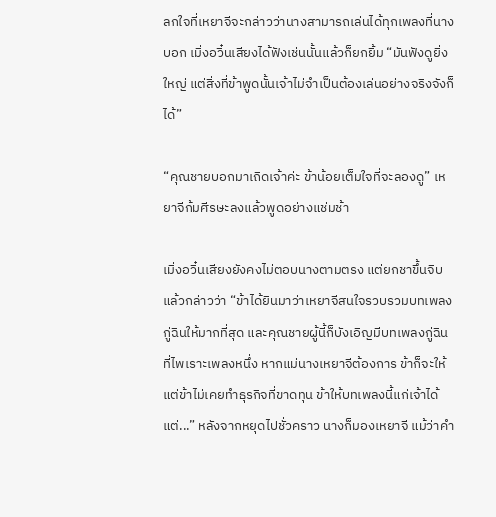ลกใจที่เหยาจีจะกล่าวว่านางสามารถเล่นได้ทุกเพลงที่นางบอก เมิ่งอวิ๋นเสียงได้ฟังเช่นนั้นแล้วก็ยกยิ้ม “มันฟังดูยิ่งใหญ่ แต่สิ่งที่ข้าพูดนั้นเจ้าไม่จำเป็นต้องเล่นอย่างจริงจังก็ได้”

“คุณชายบอกมาเถิดเจ้าค่ะ ข้าน้อยเต็มใจที่จะลองดู” เหยาจีก้มศีรษะลงแล้วพูดอย่างแช่มช้า

เมิ่งอวิ๋นเสียงยังคงไม่ตอบนางตามตรง แต่ยกชาขึ้นจิบแล้วกล่าวว่า “ข้าได้ยินมาว่าเหยาจีสนใจรวบรวมบทเพลงกู่ฉินให้มากที่สุด และคุณชายผู้นี้ก็บังเอิญมีบทเพลงกู่ฉินที่ไพเราะเพลงหนึ่ง หากแม่นางเหยาจีต้องการ ข้าก็จะให้ แต่ข้าไม่เคยทำธุรกิจที่ขาดทุน ข้าให้บทเพลงนี้แก่เจ้าได้ แต่...” หลังจากหยุดไปชั่วคราว นางก็มองเหยาจี แม้ว่าคำ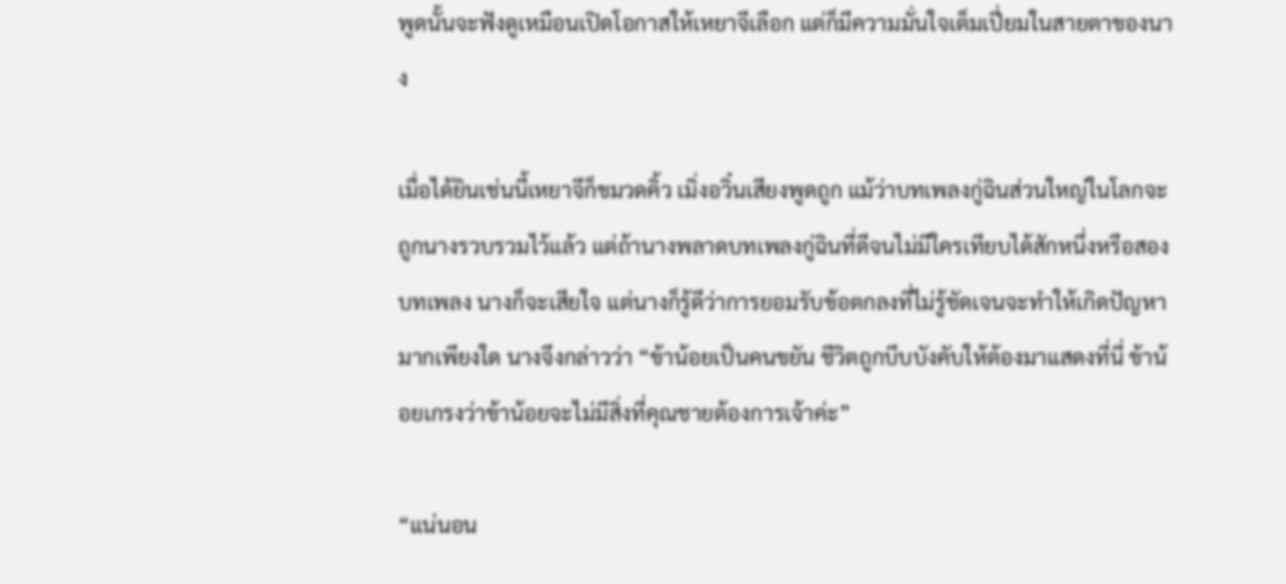พูดนั้นจะฟังดูเหมือนเปิดโอกาสให้เหยาจีเลือก แต่ก็มีความมั่นใจเต็มเปี่ยมในสายตาของนาง

เมื่อได้ยินเช่นนี้เหยาจีก็ขมวดคิ้ว เมิ่งอวิ๋นเสียงพูดถูก แม้ว่าบทเพลงกู่ฉินส่วนใหญ่ในโลกจะถูกนางรวบรวมไว้แล้ว แต่ถ้านางพลาดบทเพลงกู่ฉินที่ดีจนไม่มีใครเทียบได้สักหนึ่งหรือสองบทเพลง นางก็จะเสียใจ แต่นางก็รู้ดีว่าการยอมรับข้อตกลงที่ไม่รู้ชัดเจนจะทำให้เกิดปัญหามากเพียงใด นางจึงกล่าวว่า “ข้าน้อยเป็นคนขยัน ชีวิตถูกบีบบังคับให้ต้องมาแสดงที่นี่ ข้าน้อยเกรงว่าข้าน้อยจะไม่มีสิ่งที่คุณชายต้องการเจ้าค่ะ”

“แน่นอน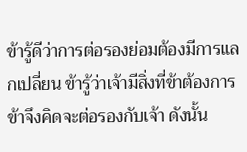ข้ารู้ดีว่าการต่อรองย่อมต้องมีการแลกเปลี่ยน ข้ารู้ว่าเจ้ามีสิ่งที่ข้าต้องการ ข้าจึงคิดจะต่อรองกับเจ้า ดังนั้น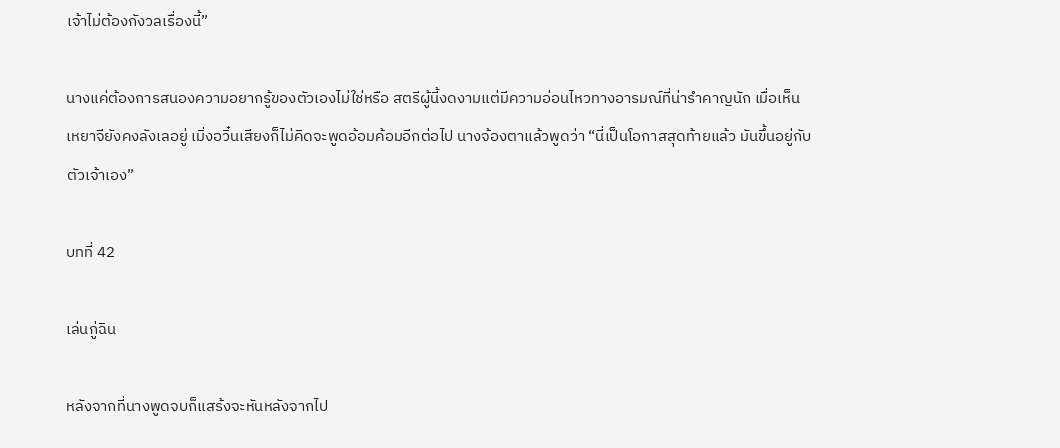เจ้าไม่ต้องกังวลเรื่องนี้”

นางแค่ต้องการสนองความอยากรู้ของตัวเองไม่ใช่หรือ สตรีผู้นี้งดงามแต่มีความอ่อนไหวทางอารมณ์ที่น่ารำคาญนัก เมื่อเห็นเหยาจียังคงลังเลอยู่ เมิ่งอวิ๋นเสียงก็ไม่คิดจะพูดอ้อมค้อมอีกต่อไป นางจ้องตาแล้วพูดว่า “นี่เป็นโอกาสสุดท้ายแล้ว มันขึ้นอยู่กับตัวเจ้าเอง”

บทที่ 42

เล่นกู่ฉิน

หลังจากที่นางพูดจบก็แสร้งจะหันหลังจากไป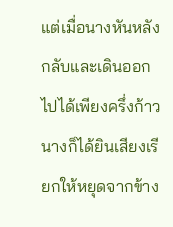แต่เมื่อนางหันหลังกลับและเดินออกไปได้เพียงครึ่งก้าว นางก็ได้ยินเสียงเรียกให้หยุดจากข้าง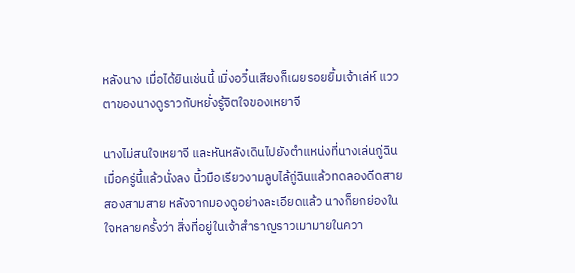หลังนาง เมื่อได้ยินเช่นนี้ เมิ่งอวิ๋นเสียงก็เผยรอยยิ้มเจ้าเล่ห์ แววตาของนางดูราวกับหยั่งรู้จิตใจของเหยาจี

นางไม่สนใจเหยาจี และหันหลังเดินไปยังตำแหน่งที่นางเล่นกู่ฉินเมื่อครู่นี้แล้วนั่งลง นิ้วมือเรียวงามลูบไล้กู่ฉินแล้วทดลองดีดสายสองสามสาย หลังจากมองดูอย่างละเอียดแล้ว นางก็ยกย่องในใจหลายครั้งว่า สิ่งที่อยู่ในเจ้าสำราญราวเมามายในควา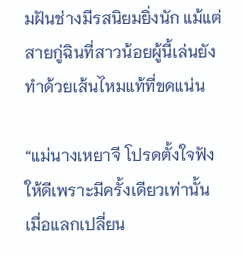มฝันช่างมีรสนิยมยิ่งนัก แม้แต่สายกู่ฉินที่สาวน้อยผู้นี้เล่นยังทำด้วยเส้นไหมแท้ที่ขดแน่น

“แม่นางเหยาจี โปรดตั้งใจฟังให้ดีเพราะมีครั้งเดียวเท่านั้น เมื่อแลกเปลี่ยน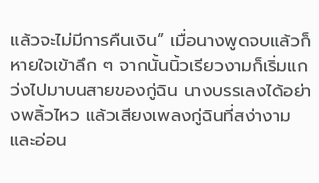แล้วจะไม่มีการคืนเงิน” เมื่อนางพูดจบแล้วก็หายใจเข้าลึก ๆ จากนั้นนิ้วเรียวงามก็เริ่มแกว่งไปมาบนสายของกู่ฉิน นางบรรเลงได้อย่างพลิ้วไหว แล้วเสียงเพลงกู่ฉินที่สง่างามและอ่อน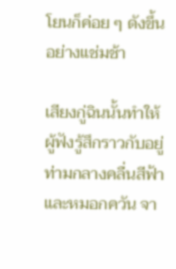โยนก็ค่อย ๆ ดังขึ้นอย่างแช่มช้า

เสียงกู่ฉินนั้นทำให้ผู้ฟังรู้สึกราวกับอยู่ท่ามกลางคลื่นสีฟ้าและหมอกควัน จา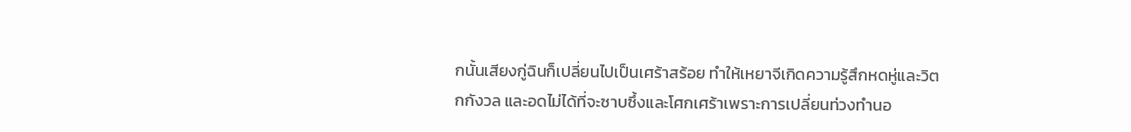กนั้นเสียงกู่ฉินก็เปลี่ยนไปเป็นเศร้าสร้อย ทำให้เหยาจีเกิดความรู้สึกหดหู่และวิตกกังวล และอดไม่ได้ที่จะซาบซึ้งและโศกเศร้าเพราะการเปลี่ยนท่วงทำนอ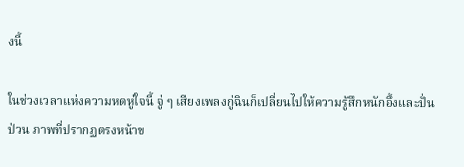งนี้

ในช่วงเวลาแห่งความหดหู่ใจนี้ จู่ ๆ เสียงเพลงกู่ฉินก็เปลี่ยนไปให้ความรู้สึกหนักอึ้งและปั่นป่วน ภาพที่ปรากฏตรงหน้าข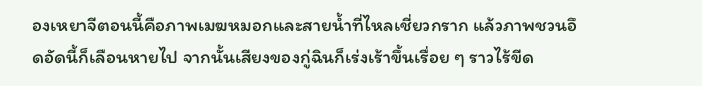องเหยาจีตอนนี้คือภาพเมฆหมอกและสายน้ำที่ไหลเชี่ยวกราก แล้วภาพชวนอึดอัดนี้ก็เลือนหายไป จากนั้นเสียงของกู่ฉินก็เร่งเร้าขึ้นเรื่อย ๆ ราวไร้ขีด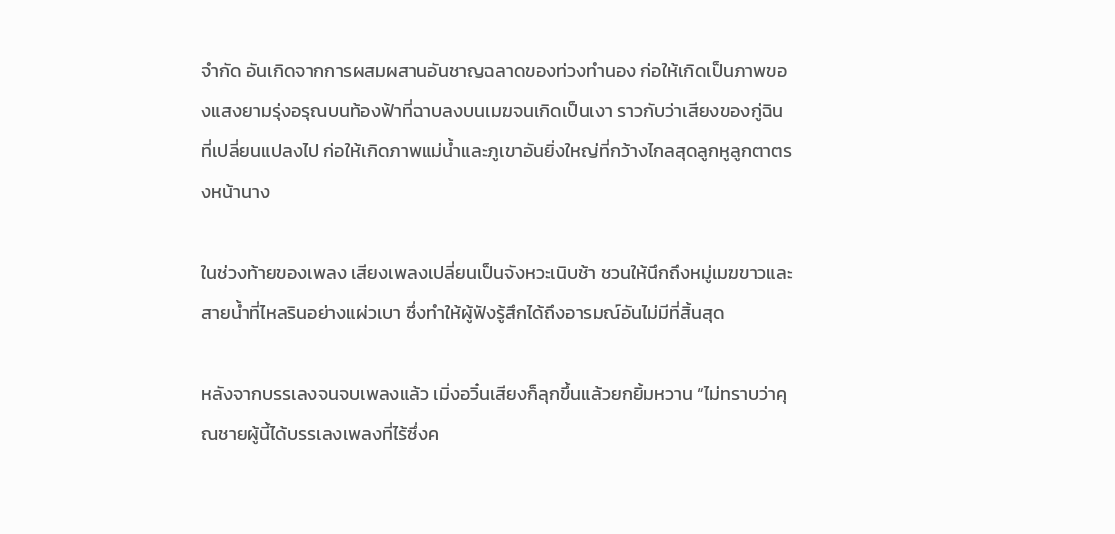จำกัด อันเกิดจากการผสมผสานอันชาญฉลาดของท่วงทำนอง ก่อให้เกิดเป็นภาพของแสงยามรุ่งอรุณบนท้องฟ้าที่ฉาบลงบนเมฆจนเกิดเป็นเงา ราวกับว่าเสียงของกู่ฉินที่เปลี่ยนแปลงไป ก่อให้เกิดภาพแม่น้ำและภูเขาอันยิ่งใหญ่ที่กว้างไกลสุดลูกหูลูกตาตรงหน้านาง

ในช่วงท้ายของเพลง เสียงเพลงเปลี่ยนเป็นจังหวะเนิบช้า ชวนให้นึกถึงหมู่เมฆขาวและสายน้ำที่ไหลรินอย่างแผ่วเบา ซึ่งทำให้ผู้ฟังรู้สึกได้ถึงอารมณ์อันไม่มีที่สิ้นสุด

หลังจากบรรเลงจนจบเพลงแล้ว เมิ่งอวิ๋นเสียงก็ลุกขึ้นแล้วยกยิ้มหวาน “ไม่ทราบว่าคุณชายผู้นี้ได้บรรเลงเพลงที่ไร้ซึ่งค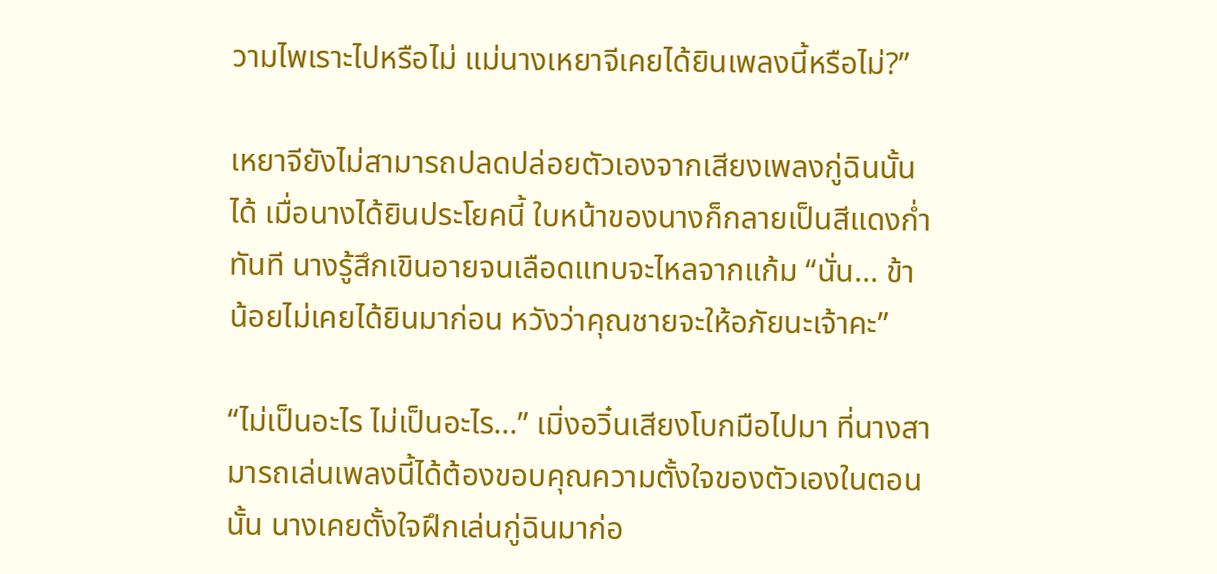วามไพเราะไปหรือไม่ แม่นางเหยาจีเคยได้ยินเพลงนี้หรือไม่?”

เหยาจียังไม่สามารถปลดปล่อยตัวเองจากเสียงเพลงกู่ฉินนั้นได้ เมื่อนางได้ยินประโยคนี้ ใบหน้าของนางก็กลายเป็นสีแดงก่ำทันที นางรู้สึกเขินอายจนเลือดแทบจะไหลจากแก้ม “นั่น... ข้าน้อยไม่เคยได้ยินมาก่อน หวังว่าคุณชายจะให้อภัยนะเจ้าคะ”

“ไม่เป็นอะไร ไม่เป็นอะไร...” เมิ่งอวิ๋นเสียงโบกมือไปมา ที่นางสามารถเล่นเพลงนี้ได้ต้องขอบคุณความตั้งใจของตัวเองในตอนนั้น นางเคยตั้งใจฝึกเล่นกู่ฉินมาก่อ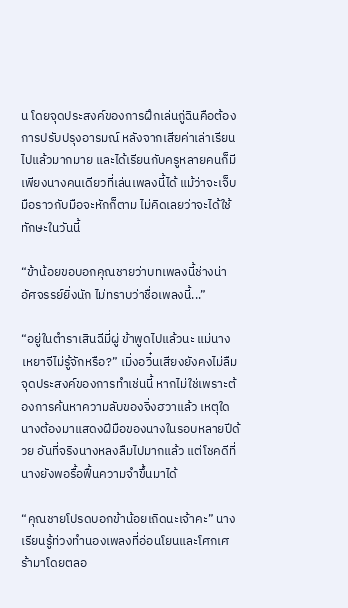น โดยจุดประสงค์ของการฝึกเล่นกู่ฉินคือต้องการปรับปรุงอารมณ์ หลังจากเสียค่าเล่าเรียนไปแล้วมากมาย และได้เรียนกับครูหลายคนก็มีเพียงนางคนเดียวที่เล่นเพลงนี้ได้ แม้ว่าจะเจ็บมือราวกับมือจะหักก็ตาม ไม่คิดเลยว่าจะได้ใช้ทักษะในวันนี้

“ข้าน้อยขอบอกคุณชายว่าบทเพลงนี้ช่างน่าอัศจรรย์ยิ่งนัก ไม่ทราบว่าชื่อเพลงนี้...”

“อยู่ในตำราเสินฉีมี่ผู่ ข้าพูดไปแล้วนะ แม่นางเหยาจีไม่รู้จักหรือ?” เมิ่งอวิ๋นเสียงยังคงไม่ลืมจุดประสงค์ของการทำเช่นนี้ หากไม่ใช่เพราะต้องการค้นหาความลับของจิ่งฮวาแล้ว เหตุใดนางต้องมาแสดงฝีมือของนางในรอบหลายปีด้วย อันที่จริงนางหลงลืมไปมากแล้ว แต่โชคดีที่นางยังพอรื้อฟื้นความจำขึ้นมาได้

“คุณชายโปรดบอกข้าน้อยเถิดนะเจ้าคะ” นางเรียนรู้ท่วงทำนองเพลงที่อ่อนโยนและโศกเศร้ามาโดยตลอ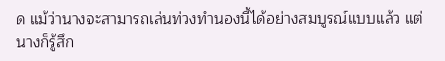ด แม้ว่านางจะสามารถเล่นท่วงทำนองนี้ได้อย่างสมบูรณ์แบบแล้ว แต่นางก็รู้สึก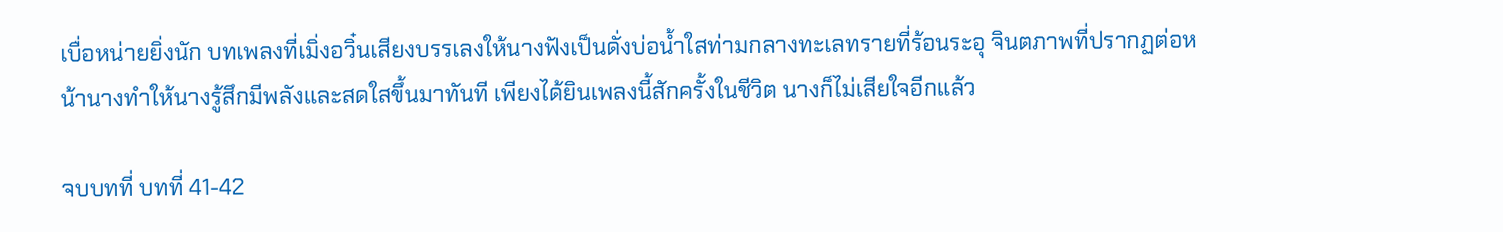เบื่อหน่ายยิ่งนัก บทเพลงที่เมิ่งอวิ๋นเสียงบรรเลงให้นางฟังเป็นดั่งบ่อน้ำใสท่ามกลางทะเลทรายที่ร้อนระอุ จินตภาพที่ปรากฏต่อหน้านางทำให้นางรู้สึกมีพลังและสดใสขึ้นมาทันที เพียงได้ยินเพลงนี้สักครั้งในชีวิต นางก็ไม่เสียใจอีกแล้ว

จบบทที่ บทที่ 41-42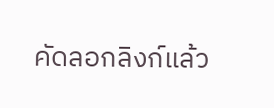คัดลอกลิงก์แล้ว